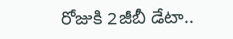రోజుకి 2జీబీ డేటా..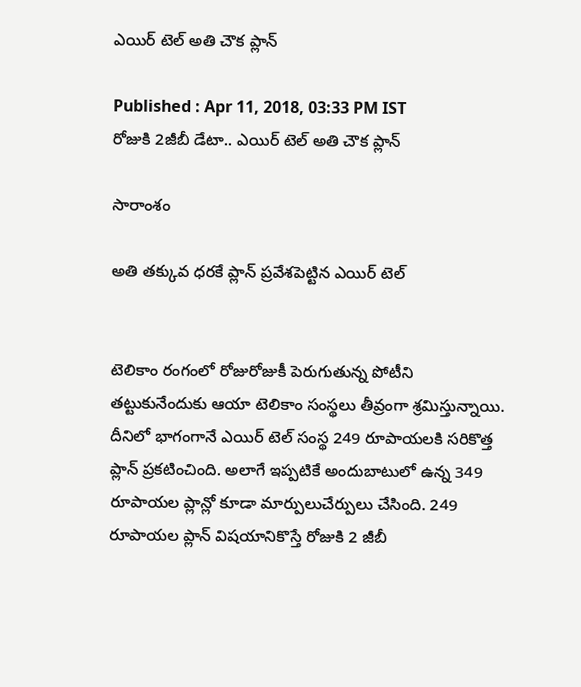ఎయిర్ టెల్ అతి చౌక ప్లాన్

Published : Apr 11, 2018, 03:33 PM IST
రోజుకి 2జీబీ డేటా.. ఎయిర్ టెల్ అతి చౌక ప్లాన్

సారాంశం

అతి తక్కువ ధరకే ప్లాన్ ప్రవేశపెట్టిన ఎయిర్ టెల్


టెలికాం రంగంలో రోజురోజుకీ పెరుగుతున్న పోటీని తట్టుకునేందుకు ఆయా టెలికాం సంస్థలు తీవ్రంగా శ్రమిస్తున్నాయి.  దీనిలో భాగంగానే ఎయిర్ టెల్ సంస్థ 249 రూపాయలకి సరికొత్త ప్లాన్ ప్రకటించింది. అలాగే ఇప్పటికే అందుబాటులో ఉన్న 349 రూపాయల ప్లాన్లో కూడా మార్పులుచేర్పులు చేసింది. 249 రూపాయల ప్లాన్ విషయానికొస్తే రోజుకి 2 జీబీ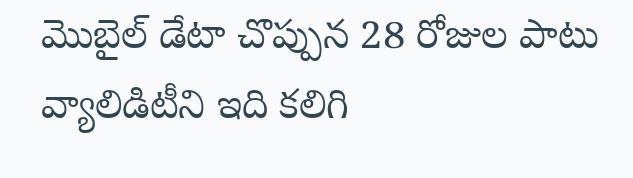మొబైల్ డేటా చొప్పున 28 రోజుల పాటు వ్యాలిడిటీని ఇది కలిగి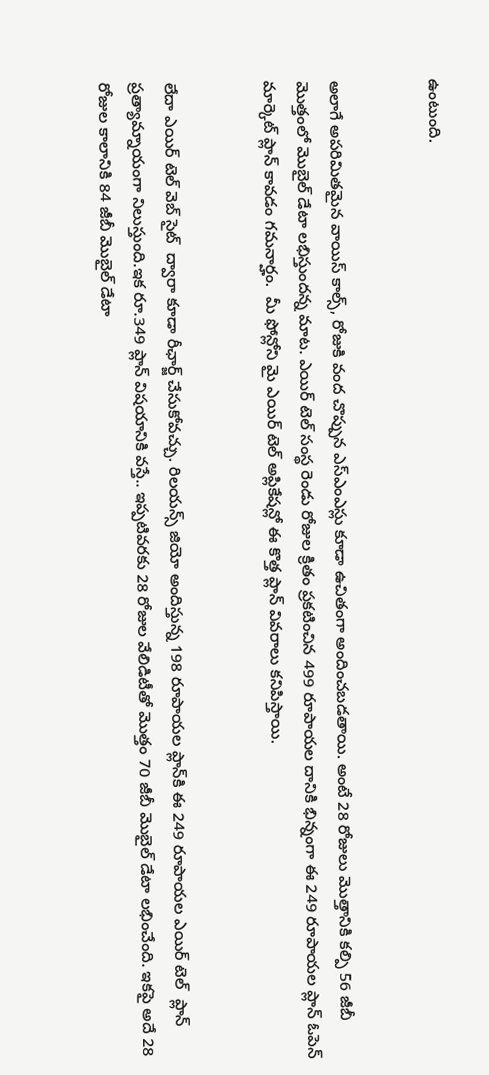ఉంటుంది.


అలాగే అపరిమితమైన వాయిస్ కాల్స్, రోజుకి వంద చొప్పున ఎస్ఎంఎస్లు కూడా ఉచితంగా అందించబడతాయి. అంటే 28 రోజులు మొత్తానికి కల్పి 56 జీబీ మొత్తంలో మొబైల్ డేటా లభిస్తుందన్న మాట. ఎయిర్ టెల్ సంస్థ రెండు రోజుల క్రితం ప్రకటించిన 499 రూపాయల దానికి భిన్నంగా ఈ 249 రూపాయల ప్లాన్ ఓపెన్ మార్కెట్ ప్లాన్ కావడం గమనార్హం.  మీ ఫోన్లోని మై ఎయిర్ టెల్ అప్లికేషన్లో ఈ కొత్త ప్లాన్ వివరాలు కనిపిస్తాయి.


లేదా ఎయిర్ టెల్ వెబ్ సైట్  ద్వారా కూడా రీఛార్జ్ చేసుకోవచ్చు. రిలయన్స్ జియో అందిస్తున్న 198 రూపాయల ప్లాన్‌కి ఈ 249 రూపాయల ఎయిర్ టెల్  ప్లాన్ ప్రత్యామ్నాయంగా నిలుస్తుంది.ఇక రూ.349 ప్లాన్ విషయానికి వస్తే.. ఇప్పటివరకు 28 రోజుల వేలిడిటీతో మొత్తం 70 జీబీ మొబైల్ డేటా లభించేంది. ఇకపై అదే 28 రోజుల కాలానికి 84 జీబీ మొబైల్ డేటా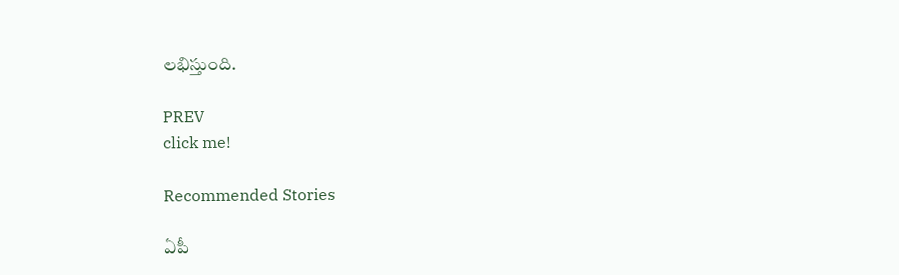లభిస్తుంది.

PREV
click me!

Recommended Stories

ఏపీ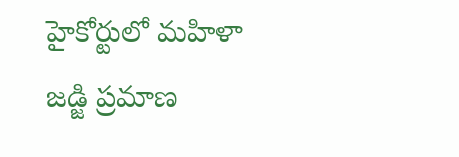హైకోర్టులో మహిళా జడ్జి ప్రమాణ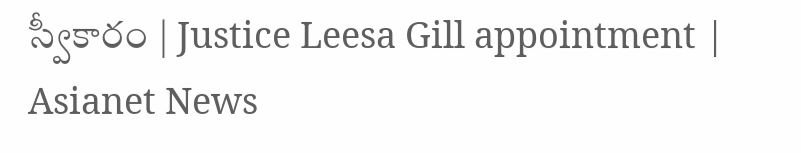స్వీకారం | Justice Leesa Gill appointment | Asianet News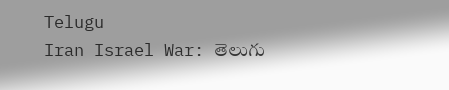Telugu
Iran Israel War: తెలుగు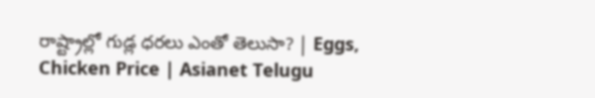రాష్ట్రాల్లో గుడ్ల ధరలు ఎంతో తెలుసా? | Eggs, Chicken Price | Asianet Telugu